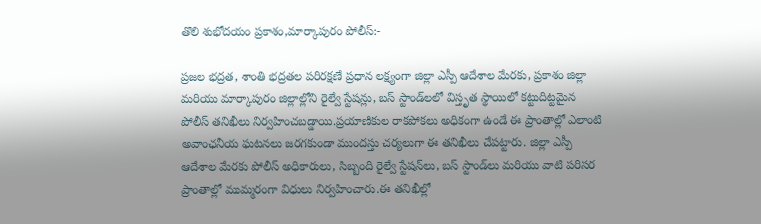తొలి శుభోదయం ప్రకాశం,మార్కాపురం పోలీస్:-

ప్రజల భద్రత, శాంతి భద్రతల పరిరక్షణే ప్రధాన లక్ష్యంగా జిల్లా ఎస్పీ ఆదేశాల మేరకు, ప్రకాశం జిల్లా మరియు మార్కాపురం జిల్లాల్లోని రైల్వే స్టేషన్లు, బస్ స్టాండ్‌లలో విస్తృత స్థాయిలో కట్టుదిట్టమైన పోలీస్ తనిఖీలు నిర్వహించబడ్డాయి.ప్రయాణికుల రాకపోకలు అధికంగా ఉండే ఈ ప్రాంతాల్లో ఎలాంటి అవాంఛనీయ ఘటనలు జరగకుండా ముందస్తు చర్యలుగా ఈ తనిఖీలు చేపట్టారు. జిల్లా ఎస్పీ ఆదేశాల మేరకు పోలీస్ అధికారులు, సిబ్బంది రైల్వే స్టేషన్‌లు, బస్ స్టాండ్‌లు మరియు వాటి పరిసర ప్రాంతాల్లో ముమ్మరంగా విధులు నిర్వహించారు.ఈ తనిఖీల్లో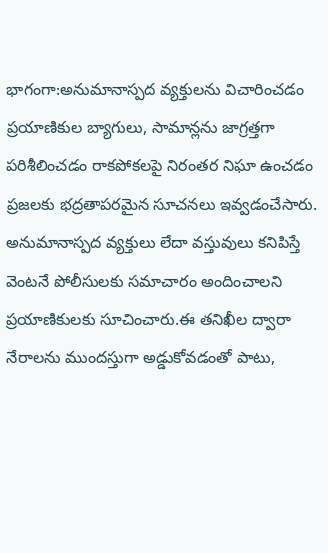భాగంగా:అనుమానాస్పద వ్యక్తులను విచారించడం ప్రయాణికుల బ్యాగులు, సామాన్లను జాగ్రత్తగా పరిశీలించడం రాకపోకలపై నిరంతర నిఘా ఉంచడం ప్రజలకు భద్రతాపరమైన సూచనలు ఇవ్వడంచేసారు. అనుమానాస్పద వ్యక్తులు లేదా వస్తువులు కనిపిస్తే వెంటనే పోలీసులకు సమాచారం అందించాలని ప్రయాణికులకు సూచించారు.ఈ తనిఖీల ద్వారా నేరాలను ముందస్తుగా అడ్డుకోవడంతో పాటు,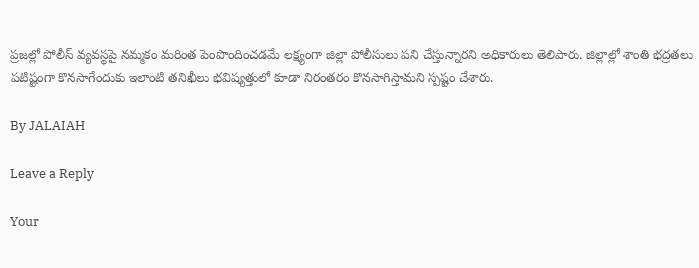ప్రజల్లో పోలీస్ వ్యవస్థపై నమ్మకం మరింత పెంపొందించడమే లక్ష్యంగా జిల్లా పోలీసులు పని చేస్తున్నారని అధికారులు తెలిపారు. జిల్లాల్లో శాంతి భద్రతలు పటిష్టంగా కొనసాగేందుకు ఇలాంటి తనిఖీలు భవిష్యత్తులో కూడా నిరంతరం కొనసాగిస్తామని స్పష్టం చేశారు.

By JALAIAH

Leave a Reply

Your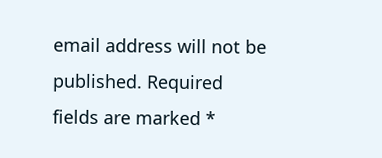email address will not be published. Required fields are marked *